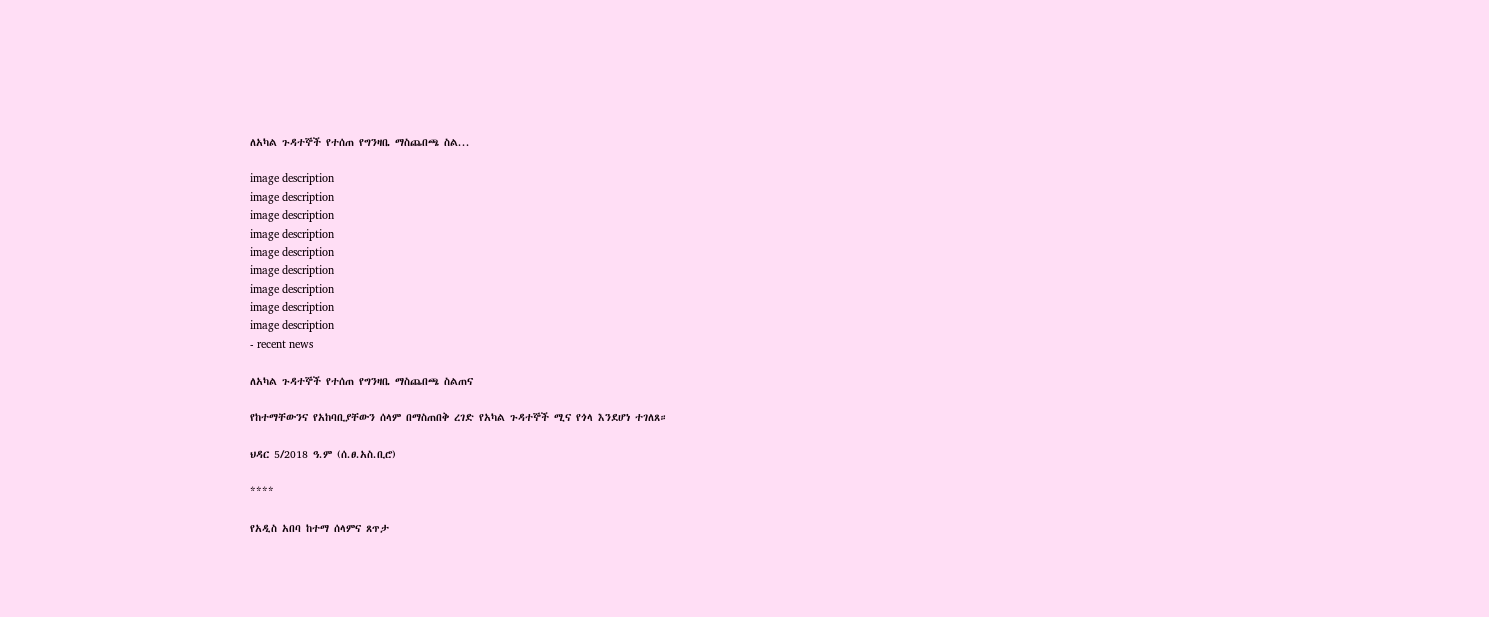ለአካል ጉዳተኞች የተሰጠ የግንዛቤ ማስጨበጫ ስል...

image description
image description
image description
image description
image description
image description
image description
image description
image description
- recent news

ለአካል ጉዳተኞች የተሰጠ የግንዛቤ ማስጨበጫ ስልጠና

የከተማቸውንና የአከባቢያቸውን ሰላም በማስጠበቅ ረገድ የአካል ጉዳተኞች ሚና የጎላ እንደሆነ ተገለጸ።

ህዳር 5/2018 ዓ.ም (ሰ.ፀ.አስ.ቢሮ)

****

የአዲስ አበባ ከተማ ሰላምና ጸጥታ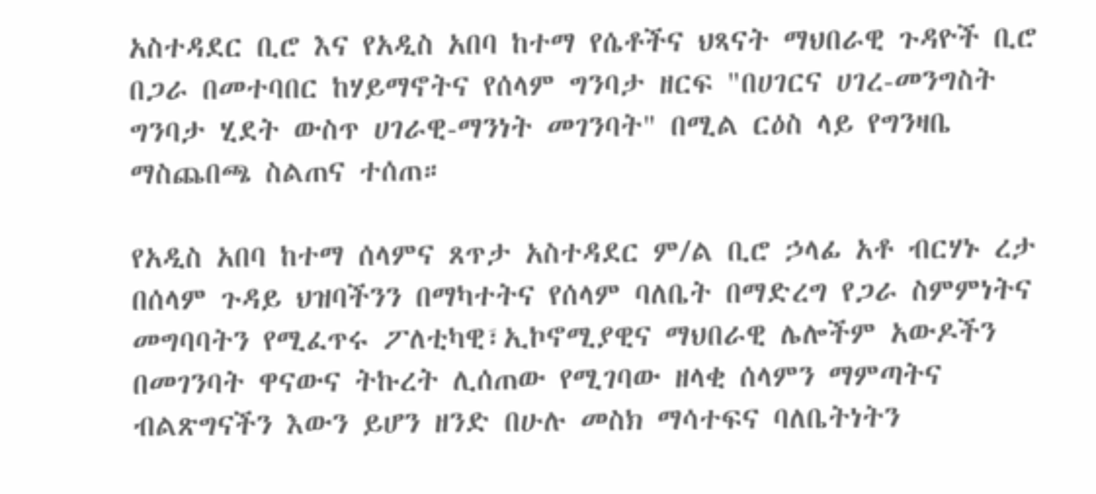አስተዳደር ቢሮ እና የአዲስ አበባ ከተማ የሴቶችና ህጻናት ማህበራዊ ጉዳዮች ቢሮ በጋራ በመተባበር ከሃይማኖትና የሰላም ግንባታ ዘርፍ "በሀገርና ሀገረ-መንግስት ግንባታ ሂደት ውስጥ ሀገራዊ-ማንነት መገንባት" በሚል ርዕስ ላይ የግንዛቤ ማስጨበጫ ስልጠና ተሰጠ።

የአዲስ አበባ ከተማ ሰላምና ጸጥታ አስተዳደር ም/ል ቢሮ ኃላፊ አቶ ብርሃኑ ረታ በሰላም ጉዳይ ህዝባችንን በማካተትና የሰላም ባለቤት በማድረግ የጋራ ስምምነትና መግባባትን የሚፈጥሩ ፖለቲካዊ፣ኢኮኖሚያዊና ማህበራዊ ሌሎችም አውዶችን በመገንባት ዋናውና ትኩረት ሊሰጠው የሚገባው ዘላቂ ሰላምን ማምጣትና ብልጽግናችን እውን ይሆን ዘንድ በሁሉ መስክ ማሳተፍና ባለቤትነትን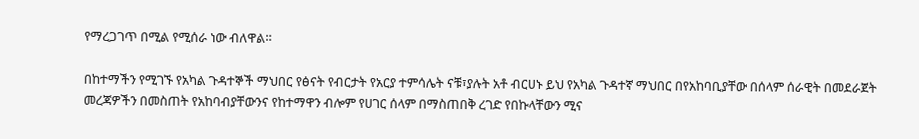የማረጋገጥ በሚል የሚሰራ ነው ብለዋል።

በከተማችን የሚገኙ የአካል ጉዳተኞች ማህበር የፅናት የብርታት የአርያ ተምሳሌት ናቹ፣ያሉት አቶ ብርሀኑ ይህ የአካል ጉዳተኛ ማህበር በየአከባቢያቸው በሰላም ሰራዊት በመደራጀት መረጃዎችን በመስጠት የአከባብያቸውንና የከተማዋን ብሎም የሀገር ሰላም በማስጠበቅ ረገድ የበኩላቸውን ሚና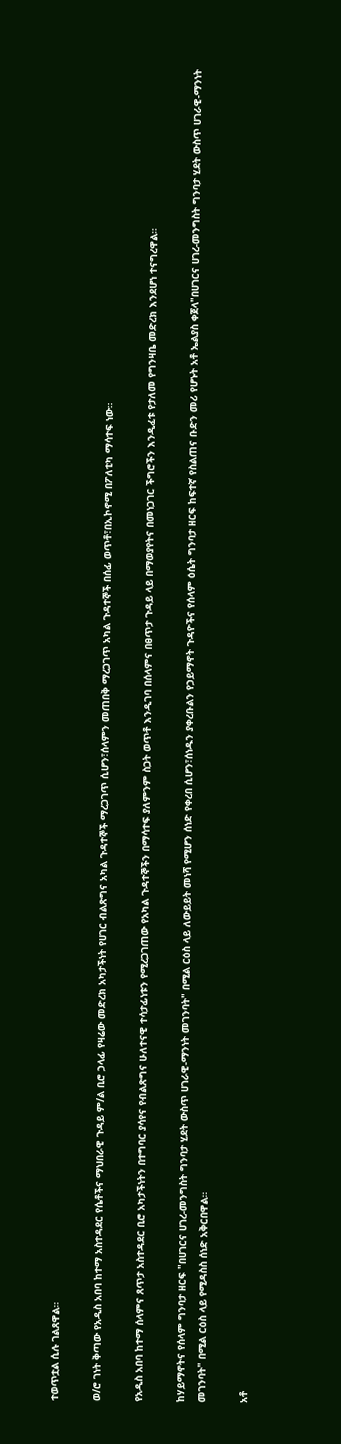ተወጥቷል ሲሉ ገልጸዋል።

ወ/ሮ ገነት ቅጣው የአዲስ አበባ ከተማ አስተዳደር የሴቶችና ማህበራዊ ጉዳይ ም/ል ቢሮ ኃላፊ የዛሬው መድረክ አካታችነት የሀገር ብልጽግና አካል ጉዳተኞች ማረጋገጥ ሲሆን፣ሰላምን መጠበቅ ማረጋገጥ አካል ጉዳተኞች በሰፊ ወጥቶ፣በኢኮኖሚ በፖለቲካ ማሳተፍ ነው።

የአዲስ አበባ ከተማ ሰላምና ጸጥታ አስተዳደር ቢሮ አካታችነትን በተግባር ያሳየና የብልጽግና ሁለተናዊ ተሳታፊነቱን የሚረጋገጠው የአካል ጉዳተኞችን በማሳተፍ ያለምንም ስጋት ወጥቶ እንዲገባ በሰላምና በፀጥታ ጉዳይ ላይ በማወያየትና በመነጋገር ችግሮችን እንዲፈቱ የታለመ የግንዛቤ መድረክ እንደሆነ ተናግረዋል።

ከሃይማኖትና የሰላም ግንባታ ዘርፍ "በሀገርና ሀገረ-መንግስት ግንባታ ሂደት ውስጥ ሀገራዊ-ማንነት መገንባት" በሚል ርዕስ ላይ ለውይይት መነሻ የሚሆን ሰነድ የቀረበ ሲሆን፣ሰነዱን ያቀረቡልን የኃይማኖት ጉዳዮችና የሰላም ዕሴት ግንባታ ዘርፍ ከፍተኛ የስልጠና ቡድን መሪ የሆኑት አቶ ኤልያስ ቀጀላ"በሀገርና ሀገረ-መንግስት ግንባታ ሂደት ውስጥ ሀገራዊ-ማንነት መገንባት" በሚል ርዕስ ላይ የሚዳስስ ሰነድ አቅርበዋል።

አቶ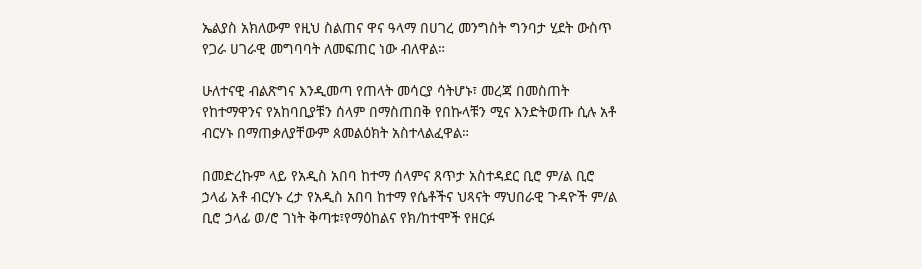ኤልያስ አክለውም የዚህ ስልጠና ዋና ዓላማ በሀገረ መንግስት ግንባታ ሂደት ውስጥ የጋራ ሀገራዊ መግባባት ለመፍጠር ነው ብለዋል።

ሁለተናዊ ብልጽግና እንዲመጣ የጠላት መሳርያ ሳትሆኑ፣ መረጃ በመስጠት የከተማዋንና የአከባቢያቹን ሰላም በማስጠበቅ የበኩላቹን ሚና እንድትወጡ ሲሉ አቶ ብርሃኑ በማጠቃለያቸውም ጰመልዕክት አስተላልፈዋል።

በመድረኩም ላይ የአዲስ አበባ ከተማ ሰላምና ጸጥታ አስተዳደር ቢሮ ም/ል ቢሮ ኃላፊ አቶ ብርሃኑ ረታ የአዲስ አበባ ከተማ የሴቶችና ህጻናት ማህበራዊ ጉዳዮች ም/ል ቢሮ ኃላፊ ወ/ሮ ገነት ቅጣቱ፣የማዕከልና የክ/ከተሞች የዘርፉ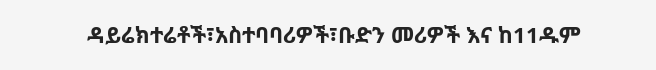ዳይሬክተሬቶች፣አስተባባሪዎች፣ቡድን መሪዎች እና ከ11ዱም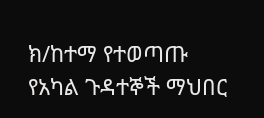ክ/ከተማ የተወጣጡ የአካል ጉዳተኞች ማህበር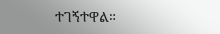ተገኝተዋል።